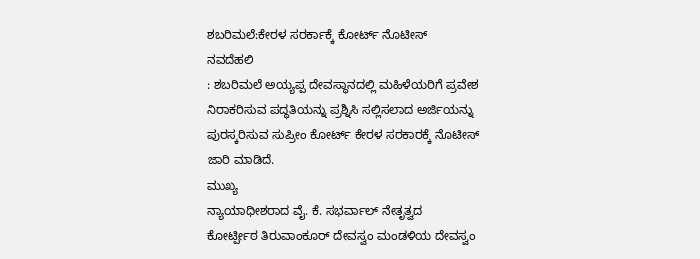ಶಬರಿಮಲೆ:ಕೇರಳ ಸರರ್ಕಾಕ್ಕೆ ಕೋರ್ಟ್ ನೊಟೀಸ್
ನವದೆಹಲಿ
: ಶಬರಿಮಲೆ ಅಯ್ಯಪ್ಪ ದೇವಸ್ಥಾನದಲ್ಲಿ ಮಹಿಳೆಯರಿಗೆ ಪ್ರವೇಶ
ನಿರಾಕರಿಸುವ ಪದ್ಧತಿಯನ್ನು ಪ್ರಶ್ನಿಸಿ ಸಲ್ಲಿಸಲಾದ ಅರ್ಜಿಯನ್ನು
ಪುರಸ್ಕರಿಸುವ ಸುಪ್ರೀಂ ಕೋರ್ಟ್ ಕೇರಳ ಸರಕಾರಕ್ಕೆ ನೊಟೀಸ್
ಜಾರಿ ಮಾಡಿದೆ.
ಮುಖ್ಯ
ನ್ಯಾಯಾಧೀಶರಾದ ವೈ. ಕೆ. ಸಭರ್ವಾಲ್ ನೇತೃತ್ವದ
ಕೋರ್ಟ್ಪೀಠ ತಿರುವಾಂಕೂರ್ ದೇವಸ್ವಂ ಮಂಡಳಿಯ ದೇವಸ್ವಂ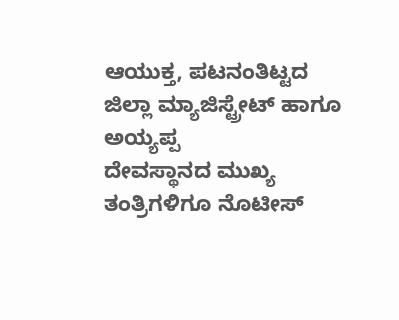ಆಯುಕ್ತ, ಪಟನಂತಿಟ್ಟದ ಜಿಲ್ಲಾ ಮ್ಯಾಜಿಸ್ಟ್ರೇಟ್ ಹಾಗೂ ಅಯ್ಯಪ್ಪ
ದೇವಸ್ಥಾನದ ಮುಖ್ಯ ತಂತ್ರಿಗಳಿಗೂ ನೊಟೀಸ್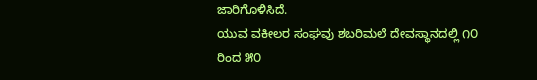ಜಾರಿಗೊಳಿಸಿದೆ.
ಯುವ ವಕೀಲರ ಸಂಘವು ಶಬರಿಮಲೆ ದೇವಸ್ಥಾನದಲ್ಲಿ ೧೦ ರಿಂದ ೫೦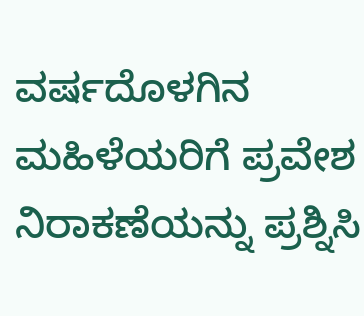ವರ್ಷದೊಳಗಿನ ಮಹಿಳೆಯರಿಗೆ ಪ್ರವೇಶ ನಿರಾಕಣೆಯನ್ನು ಪ್ರಶ್ನಿಸಿ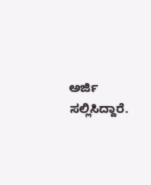ಅರ್ಜಿ ಸಲ್ಲಿಸಿದ್ದಾರೆ.